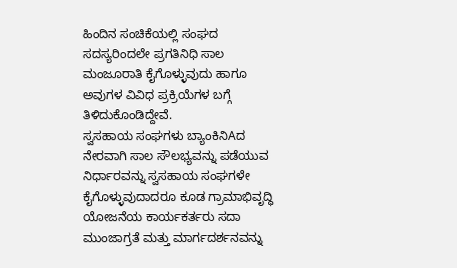ಹಿಂದಿನ ಸಂಚಿಕೆಯಲ್ಲಿ ಸಂಘದ ಸದಸ್ಯರಿಂದಲೇ ಪ್ರಗತಿನಿಧಿ ಸಾಲ ಮಂಜೂರಾತಿ ಕೈಗೊಳ್ಳುವುದು ಹಾಗೂ ಅವುಗಳ ವಿವಿಧ ಪ್ರಕ್ರಿಯೆಗಳ ಬಗ್ಗೆ ತಿಳಿದುಕೊಂಡಿದ್ದೇವೆ.
ಸ್ವಸಹಾಯ ಸಂಘಗಳು ಬ್ಯಾಂಕಿನಿAದ ನೇರವಾಗಿ ಸಾಲ ಸೌಲಭ್ಯವನ್ನು ಪಡೆಯುವ ನಿರ್ಧಾರವನ್ನು ಸ್ವಸಹಾಯ ಸಂಘಗಳೇ ಕೈಗೊಳ್ಳುವುದಾದರೂ ಕೂಡ ಗ್ರಾಮಾಭಿವೃದ್ಧಿ ಯೋಜನೆಯ ಕಾರ್ಯಕರ್ತರು ಸದಾ ಮುಂಜಾಗ್ರತೆ ಮತ್ತು ಮಾರ್ಗದರ್ಶನವನ್ನು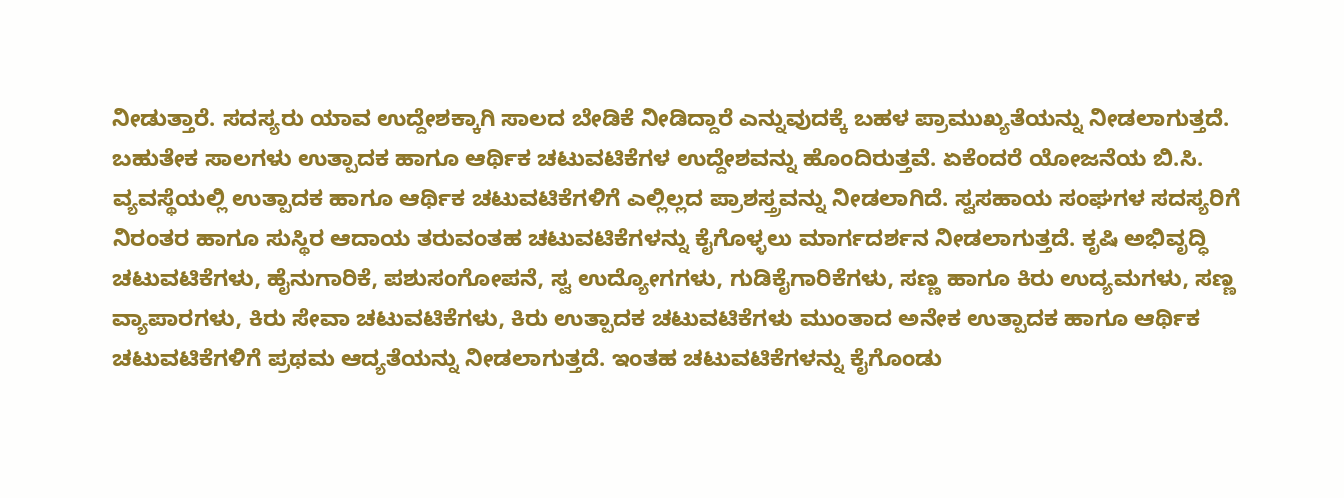ನೀಡುತ್ತಾರೆ. ಸದಸ್ಯರು ಯಾವ ಉದ್ದೇಶಕ್ಕಾಗಿ ಸಾಲದ ಬೇಡಿಕೆ ನೀಡಿದ್ದಾರೆ ಎನ್ನುವುದಕ್ಕೆ ಬಹಳ ಪ್ರಾಮುಖ್ಯತೆಯನ್ನು ನೀಡಲಾಗುತ್ತದೆ. ಬಹುತೇಕ ಸಾಲಗಳು ಉತ್ಪಾದಕ ಹಾಗೂ ಆರ್ಥಿಕ ಚಟುವಟಿಕೆಗಳ ಉದ್ದೇಶವನ್ನು ಹೊಂದಿರುತ್ತವೆ. ಏಕೆಂದರೆ ಯೋಜನೆಯ ಬಿ.ಸಿ. ವ್ಯವಸ್ಥೆಯಲ್ಲಿ ಉತ್ಪಾದಕ ಹಾಗೂ ಆರ್ಥಿಕ ಚಟುವಟಿಕೆಗಳಿಗೆ ಎಲ್ಲಿಲ್ಲದ ಪ್ರಾಶಸ್ತ್ರವನ್ನು ನೀಡಲಾಗಿದೆ. ಸ್ವಸಹಾಯ ಸಂಘಗಳ ಸದಸ್ಯರಿಗೆ ನಿರಂತರ ಹಾಗೂ ಸುಸ್ಥಿರ ಆದಾಯ ತರುವಂತಹ ಚಟುವಟಿಕೆಗಳನ್ನು ಕೈಗೊಳ್ಳಲು ಮಾರ್ಗದರ್ಶನ ನೀಡಲಾಗುತ್ತದೆ. ಕೃಷಿ ಅಭಿವೃದ್ಧಿ ಚಟುವಟಿಕೆಗಳು, ಹೈನುಗಾರಿಕೆ, ಪಶುಸಂಗೋಪನೆ, ಸ್ವ ಉದ್ಯೋಗಗಳು, ಗುಡಿಕೈಗಾರಿಕೆಗಳು, ಸಣ್ಣ ಹಾಗೂ ಕಿರು ಉದ್ಯಮಗಳು, ಸಣ್ಣ ವ್ಯಾಪಾರಗಳು, ಕಿರು ಸೇವಾ ಚಟುವಟಿಕೆಗಳು, ಕಿರು ಉತ್ಪಾದಕ ಚಟುವಟಿಕೆಗಳು ಮುಂತಾದ ಅನೇಕ ಉತ್ಪಾದಕ ಹಾಗೂ ಆರ್ಥಿಕ ಚಟುವಟಿಕೆಗಳಿಗೆ ಪ್ರಥಮ ಆದ್ಯತೆಯನ್ನು ನೀಡಲಾಗುತ್ತದೆ. ಇಂತಹ ಚಟುವಟಿಕೆಗಳನ್ನು ಕೈಗೊಂಡು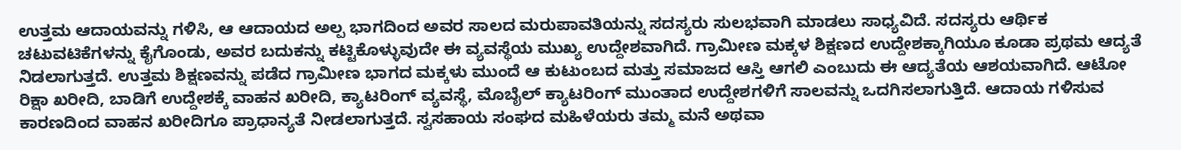ಉತ್ತಮ ಆದಾಯವನ್ನು ಗಳಿಸಿ, ಆ ಆದಾಯದ ಅಲ್ಪ ಭಾಗದಿಂದ ಅವರ ಸಾಲದ ಮರುಪಾವತಿಯನ್ನು ಸದಸ್ಯರು ಸುಲಭವಾಗಿ ಮಾಡಲು ಸಾಧ್ಯವಿದೆ. ಸದಸ್ಯರು ಆರ್ಥಿಕ ಚಟುವಟಿಕೆಗಳನ್ನು ಕೈಗೊಂಡು, ಅವರ ಬದುಕನ್ನು ಕಟ್ಟಿಕೊಳ್ಳುವುದೇ ಈ ವ್ಯವಸ್ಥೆಯ ಮುಖ್ಯ ಉದ್ದೇಶವಾಗಿದೆ. ಗ್ರಾಮೀಣ ಮಕ್ಕಳ ಶಿಕ್ಷಣದ ಉದ್ದೇಶಕ್ಕಾಗಿಯೂ ಕೂಡಾ ಪ್ರಥಮ ಆದ್ಯತೆ ನಿಡಲಾಗುತ್ತದೆ. ಉತ್ತಮ ಶಿಕ್ಷಣವನ್ನು ಪಡೆದ ಗ್ರಾಮೀಣ ಭಾಗದ ಮಕ್ಕಳು ಮುಂದೆ ಆ ಕುಟುಂಬದ ಮತ್ತು ಸಮಾಜದ ಆಸ್ತಿ ಆಗಲಿ ಎಂಬುದು ಈ ಆದ್ಯತೆಯ ಆಶಯವಾಗಿದೆ. ಆಟೋ ರಿಕ್ಷಾ ಖರೀದಿ, ಬಾಡಿಗೆ ಉದ್ದೇಶಕ್ಕೆ ವಾಹನ ಖರೀದಿ, ಕ್ಯಾಟರಿಂಗ್ ವ್ಯವಸ್ಥೆ, ಮೊಬೈಲ್ ಕ್ಯಾಟರಿಂಗ್ ಮುಂತಾದ ಉದ್ದೇಶಗಳಿಗೆ ಸಾಲವನ್ನು ಒದಗಿಸಲಾಗುತ್ತಿದೆ. ಆದಾಯ ಗಳಿಸುವ ಕಾರಣದಿಂದ ವಾಹನ ಖರೀದಿಗೂ ಪ್ರಾಧಾನ್ಯತೆ ನೀಡಲಾಗುತ್ತದೆ. ಸ್ವಸಹಾಯ ಸಂಘದ ಮಹಿಳೆಯರು ತಮ್ಮ ಮನೆ ಅಥವಾ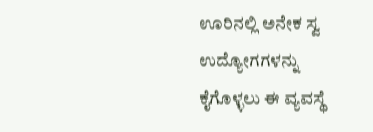ಊರಿನಲ್ಲಿ ಅನೇಕ ಸ್ವ ಉದ್ಯೋಗಗಳನ್ನು ಕೈಗೊಳ್ಳಲು ಈ ವ್ಯವಸ್ಥೆ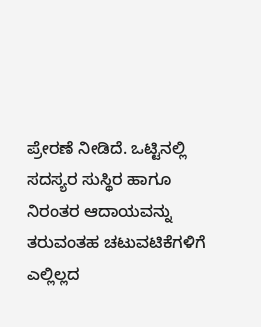ಪ್ರೇರಣೆ ನೀಡಿದೆ. ಒಟ್ಟಿನಲ್ಲಿ ಸದಸ್ಯರ ಸುಸ್ಥಿರ ಹಾಗೂ ನಿರಂತರ ಆದಾಯವನ್ನು ತರುವಂತಹ ಚಟುವಟಿಕೆಗಳಿಗೆ ಎಲ್ಲಿಲ್ಲದ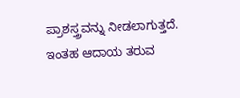ಪ್ರಾಶಸ್ತ್ರವನ್ನು ನೀಡಲಾಗುತ್ತದೆ. ಇಂತಹ ಆದಾಯ ತರುವ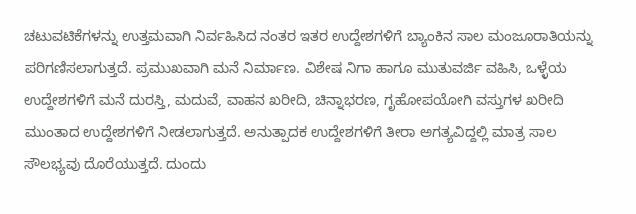ಚಟುವಟಿಕೆಗಳನ್ನು ಉತ್ತಮವಾಗಿ ನಿರ್ವಹಿಸಿದ ನಂತರ ಇತರ ಉದ್ದೇಶಗಳಿಗೆ ಬ್ಯಾಂಕಿನ ಸಾಲ ಮಂಜೂರಾತಿಯನ್ನು ಪರಿಗಣಿಸಲಾಗುತ್ತದೆ. ಪ್ರಮುಖವಾಗಿ ಮನೆ ನಿರ್ಮಾಣ. ವಿಶೇಷ ನಿಗಾ ಹಾಗೂ ಮುತುವರ್ಜಿ ವಹಿಸಿ, ಒಳ್ಳೆಯ ಉದ್ದೇಶಗಳಿಗೆ ಮನೆ ದುರಸ್ತಿ, ಮದುವೆ, ವಾಹನ ಖರೀದಿ, ಚಿನ್ನಾಭರಣ, ಗೃಹೋಪಯೋಗಿ ವಸ್ತುಗಳ ಖರೀದಿ ಮುಂತಾದ ಉದ್ದೇಶಗಳಿಗೆ ನೀಡಲಾಗುತ್ತದೆ. ಅನುತ್ಪಾದಕ ಉದ್ದೇಶಗಳಿಗೆ ತೀರಾ ಅಗತ್ಯವಿದ್ದಲ್ಲಿ ಮಾತ್ರ ಸಾಲ ಸೌಲಭ್ಯವು ದೊರೆಯುತ್ತದೆ. ದುಂದು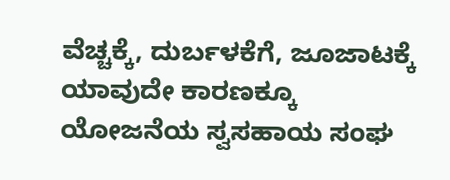ವೆಚ್ಚಕ್ಕೆ, ದುರ್ಬಳಕೆಗೆ, ಜೂಜಾಟಕ್ಕೆ ಯಾವುದೇ ಕಾರಣಕ್ಕೂ ಯೋಜನೆಯ ಸ್ವಸಹಾಯ ಸಂಘ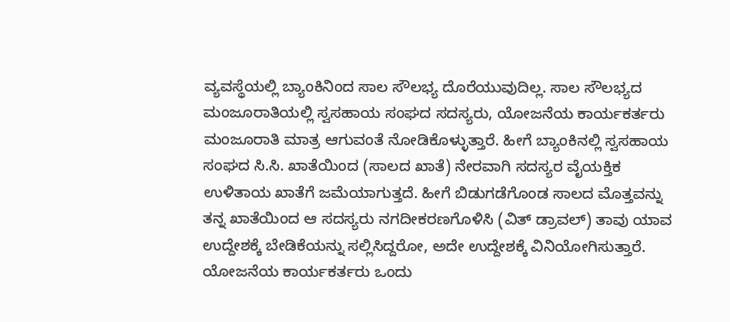ವ್ಯವಸ್ಥೆಯಲ್ಲಿ ಬ್ಯಾಂಕಿನಿಂದ ಸಾಲ ಸೌಲಭ್ಯ ದೊರೆಯುವುದಿಲ್ಲ. ಸಾಲ ಸೌಲಭ್ಯದ ಮಂಜೂರಾತಿಯಲ್ಲಿ ಸ್ವಸಹಾಯ ಸಂಘದ ಸದಸ್ಯರು, ಯೋಜನೆಯ ಕಾರ್ಯಕರ್ತರು ಮಂಜೂರಾತಿ ಮಾತ್ರ ಆಗುವಂತೆ ನೋಡಿಕೊಳ್ಳುತ್ತಾರೆ. ಹೀಗೆ ಬ್ಯಾಂಕಿನಲ್ಲಿ ಸ್ವಸಹಾಯ ಸಂಘದ ಸಿ.ಸಿ. ಖಾತೆಯಿಂದ (ಸಾಲದ ಖಾತೆ) ನೇರವಾಗಿ ಸದಸ್ಯರ ವೈಯಕ್ತಿಕ ಉಳಿತಾಯ ಖಾತೆಗೆ ಜಮೆಯಾಗುತ್ತದೆ. ಹೀಗೆ ಬಿಡುಗಡೆಗೊಂಡ ಸಾಲದ ಮೊತ್ತವನ್ನು ತನ್ನ ಖಾತೆಯಿಂದ ಆ ಸದಸ್ಯರು ನಗದೀಕರಣಗೊಳಿಸಿ (ವಿತ್ ಡ್ರಾವಲ್) ತಾವು ಯಾವ ಉದ್ದೇಶಕ್ಕೆ ಬೇಡಿಕೆಯನ್ನು ಸಲ್ಲಿಸಿದ್ದರೋ, ಅದೇ ಉದ್ದೇಶಕ್ಕೆ ವಿನಿಯೋಗಿಸುತ್ತಾರೆ. ಯೋಜನೆಯ ಕಾರ್ಯಕರ್ತರು ಒಂದು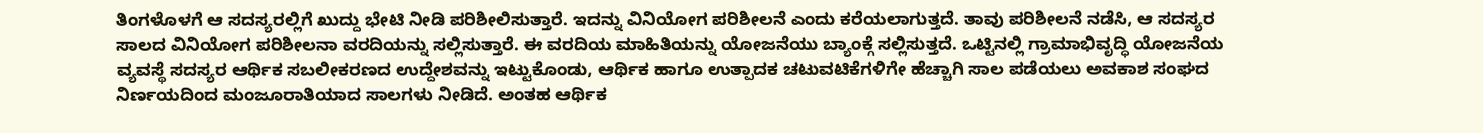ತಿಂಗಳೊಳಗೆ ಆ ಸದಸ್ಯರಲ್ಲಿಗೆ ಖುದ್ದು ಭೇಟಿ ನೀಡಿ ಪರಿಶೀಲಿಸುತ್ತಾರೆ. ಇದನ್ನು ವಿನಿಯೋಗ ಪರಿಶೀಲನೆ ಎಂದು ಕರೆಯಲಾಗುತ್ತದೆ. ತಾವು ಪರಿಶೀಲನೆ ನಡೆಸಿ, ಆ ಸದಸ್ಯರ ಸಾಲದ ವಿನಿಯೋಗ ಪರಿಶೀಲನಾ ವರದಿಯನ್ನು ಸಲ್ಲಿಸುತ್ತಾರೆ. ಈ ವರದಿಯ ಮಾಹಿತಿಯನ್ನು ಯೋಜನೆಯು ಬ್ಯಾಂಕ್ಗೆ ಸಲ್ಲಿಸುತ್ತದೆ. ಒಟ್ಟಿನಲ್ಲಿ ಗ್ರಾಮಾಭಿವೃದ್ಧಿ ಯೋಜನೆಯ ವ್ಯವಸ್ಥೆ ಸದಸ್ಯರ ಆರ್ಥಿಕ ಸಬಲೀಕರಣದ ಉದ್ದೇಶವನ್ನು ಇಟ್ಟುಕೊಂಡು, ಆರ್ಥಿಕ ಹಾಗೂ ಉತ್ಪಾದಕ ಚಟುವಟಿಕೆಗಳಿಗೇ ಹೆಚ್ಚಾಗಿ ಸಾಲ ಪಡೆಯಲು ಅವಕಾಶ ಸಂಘದ ನಿರ್ಣಯದಿಂದ ಮಂಜೂರಾತಿಯಾದ ಸಾಲಗಳು ನೀಡಿದೆ. ಅಂತಹ ಆರ್ಥಿಕ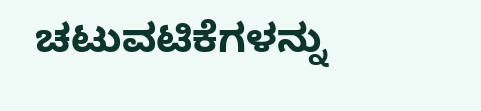ಚಟುವಟಿಕೆಗಳನ್ನು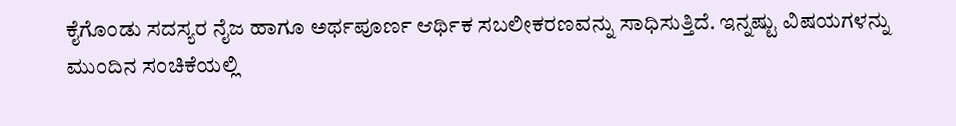ಕೈಗೊಂಡು ಸದಸ್ಯರ ನೈಜ ಹಾಗೂ ಅರ್ಥಪೂರ್ಣ ಆರ್ಥಿಕ ಸಬಲೀಕರಣವನ್ನು ಸಾಧಿಸುತ್ತಿದೆ. ಇನ್ನಷ್ಟು ವಿಷಯಗಳನ್ನು ಮುಂದಿನ ಸಂಚಿಕೆಯಲ್ಲಿ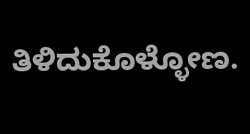ತಿಳಿದುಕೊಳ್ಳೋಣ.